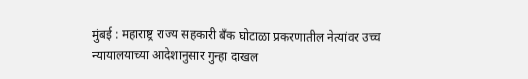मुंबई : महाराष्ट्र राज्य सहकारी बँक घोटाळा प्रकरणातील नेत्यांवर उच्च न्यायालयाच्या आदेशानुसार गुन्हा दाखल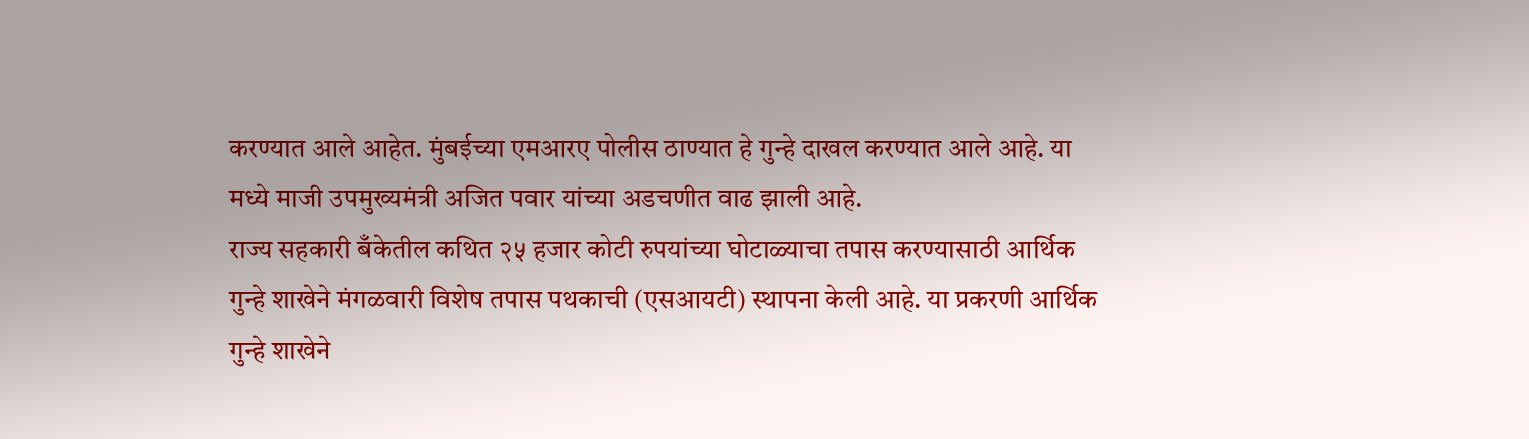करण्यात आले आहेत. मुंबईच्या एमआरए पोलीस ठाण्यात हे गुन्हे दाखल करण्यात आले आहे. या मध्ये माजी उपमुख्यमंत्री अजित पवार यांच्या अडचणीत वाढ झाली आहे.
राज्य सहकारी बँकेतील कथित २५ हजार कोटी रुपयांच्या घोटाळ्याचा तपास करण्यासाठी आर्थिक गुन्हे शाखेने मंगळवारी विशेष तपास पथकाची (एसआयटी) स्थापना केली आहे. या प्रकरणी आर्थिक गुन्हे शाखेने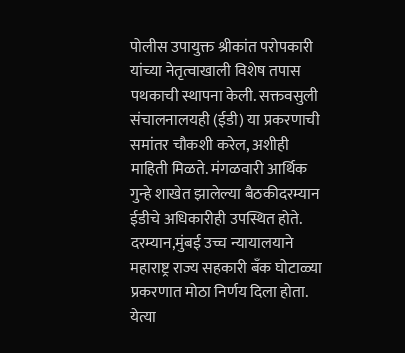पोलीस उपायुक्त श्रीकांत परोपकारी यांच्या नेतृत्वाखाली विशेष तपास पथकाची स्थापना केली. सक्तवसुली संचालनालयही (ईडी) या प्रकरणाची समांतर चौकशी करेल, अशीही माहिती मिळते. मंगळवारी आर्थिक गुन्हे शाखेत झालेल्या बैठकीदरम्यान ईडीचे अधिकारीही उपस्थित होते.
दरम्यान,मुंबई उच्च न्यायालयाने महाराष्ट्र राज्य सहकारी बँक घोटाळ्या प्रकरणात मोठा निर्णय दिला होता. येत्या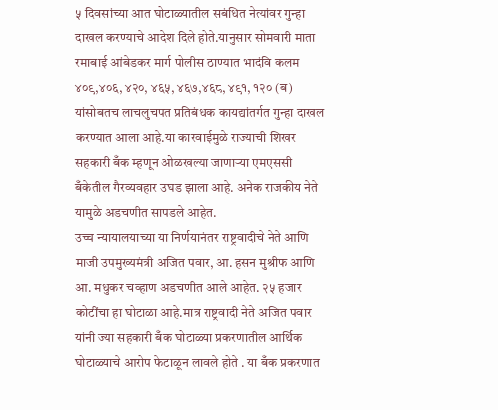५ दिवसांच्या आत घोटाळ्यातील सबंधित नेत्यांवर गुन्हा दाखल करण्याचे आदेश दिले होते.यानुसार सोमवारी माता रमाबाई आंबेडकर मार्ग पोलीस ठाण्यात भादंवि कलम ४०९,४०६, ४२०, ४६५, ४६७,४६८, ४९१, १२० (ब) यांसोबतच लाचलुचपत प्रतिबंधक कायद्यांतर्गत गुन्हा दाखल करण्यात आला आहे.या कारवाईमुळे राज्याची शिखर सहकारी बँक म्हणून ओळखल्या जाणाऱ्या एमएससी बँकेतील गैरव्यवहार उघड झाला आहे. अनेक राजकीय नेते यामुळे अडचणीत सापडले आहेत.
उच्च न्यायालयाच्या या निर्णयानंतर राष्ट्रवादीचे नेते आणि माजी उपमुख्यमंत्री अजित पवार, आ. हसन मुश्रीफ आणि आ. मधुकर चव्हाण अडचणीत आले आहेत. २५ हजार कोटींचा हा घोटाळा आहे.मात्र राष्ट्रवादी नेते अजित पवार यांनी ज्या सहकारी बँक घोटाळ्या प्रकरणातील आर्थिक घोटाळ्याचे आरोप फेटाळून लावले होते . या बँक प्रकरणात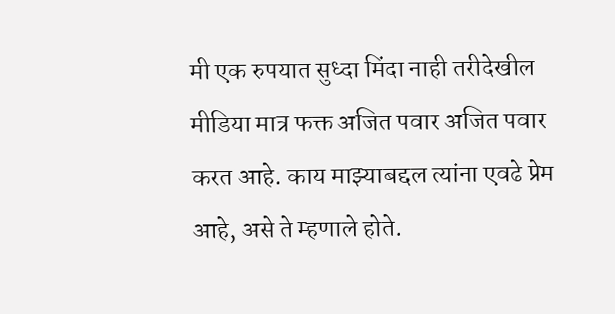मी एक रुपयात सुध्दा मिंदा नाही तरीदेखील मीडिया मात्र फक्त अजित पवार अजित पवार करत आहे. काय माझ्याबद्दल त्यांना एवढे प्रेम आहे, असे ते म्हणाले होते.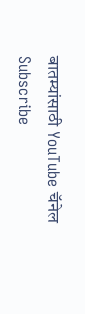बातम्यांसाठी YouTube चॅनेल Subscribe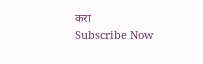करा
Subscribe Now